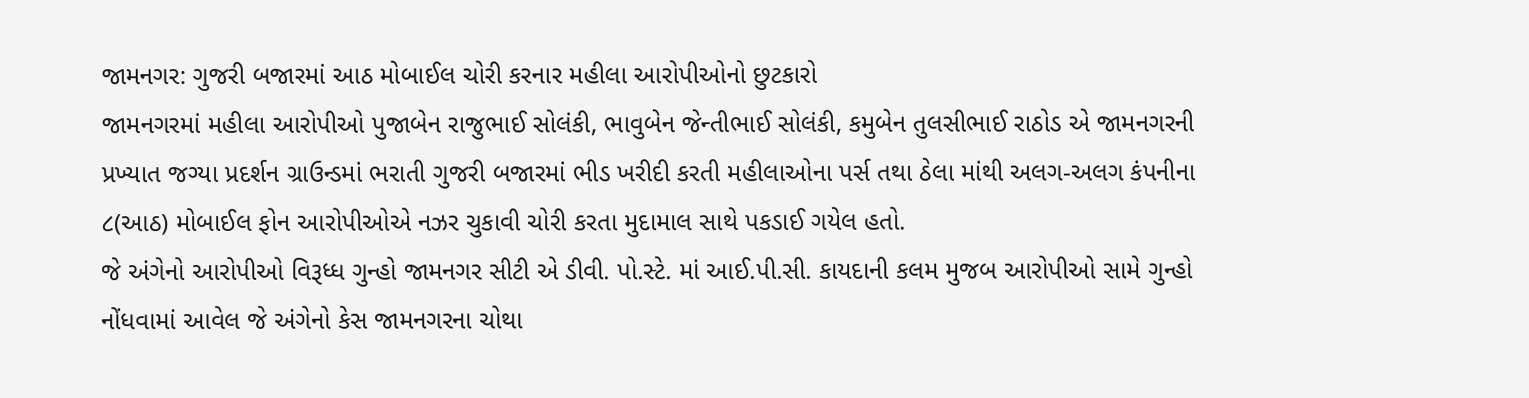જામનગર: ગુજરી બજારમાં આઠ મોબાઈલ ચોરી કરનાર મહીલા આરોપીઓનો છુટકારો
જામનગરમાં મહીલા આરોપીઓ પુજાબેન રાજુભાઈ સોલંકી, ભાવુબેન જેન્તીભાઈ સોલંકી, કમુબેન તુલસીભાઈ રાઠોડ એ જામનગરની પ્રખ્યાત જગ્યા પ્રદર્શન ગ્રાઉન્ડમાં ભરાતી ગુજરી બજારમાં ભીડ ખરીદી કરતી મહીલાઓના પર્સ તથા ઠેલા માંથી અલગ-અલગ કંપનીના ૮(આઠ) મોબાઈલ ફોન આરોપીઓએ નઝર ચુકાવી ચોરી કરતા મુદામાલ સાથે પકડાઈ ગયેલ હતો.
જે અંગેનો આરોપીઓ વિરૂધ્ધ ગુન્હો જામનગર સીટી એ ડીવી. પો.સ્ટે. માં આઈ.પી.સી. કાયદાની કલમ મુજબ આરોપીઓ સામે ગુન્હો નોંધવામાં આવેલ જે અંગેનો કેસ જામનગરના ચોથા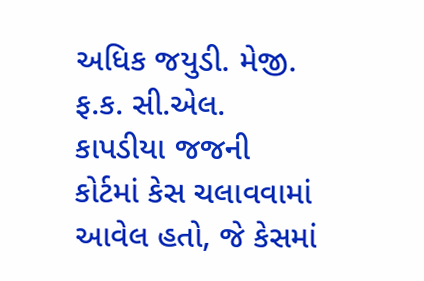અધિક જયુડી. મેજી. ફ.ક. સી.એલ. કાપડીયા જજની કોર્ટમાં કેસ ચલાવવામાં આવેલ હતો, જે કેસમાં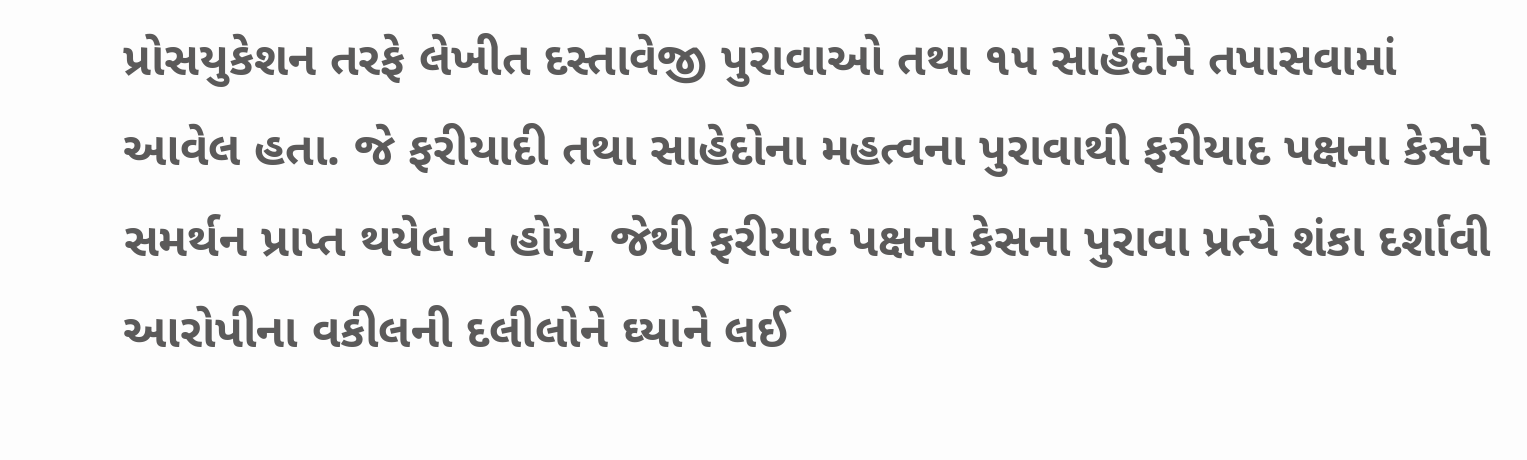પ્રોસયુકેશન તરફે લેખીત દસ્તાવેજી પુરાવાઓ તથા ૧૫ સાહેદોને તપાસવામાં આવેલ હતા. જે ફરીયાદી તથા સાહેદોના મહત્વના પુરાવાથી ફરીયાદ પક્ષના કેસને સમર્થન પ્રાપ્ત થયેલ ન હોય, જેથી ફરીયાદ પક્ષના કેસના પુરાવા પ્રત્યે શંકા દર્શાવી આરોપીના વકીલની દલીલોને ઘ્યાને લઈ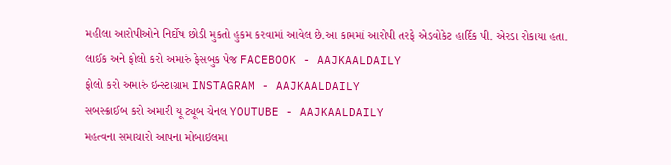મહીલા આરોપીઓને નિર્દોષ છોડી મુકતો હુકમ કરવામાં આવેલ છે.આ કામમાં આરોપી તરફે એડવોકેટ હાર્દિક પી. એરડા રોકાયા હતા.
લાઈક અને ફોલો કરો અમારું ફેસબુક પેજ FACEBOOK - AAJKAALDAILY
ફોલો કરો અમારું ઇન્સ્ટાગ્રામ INSTAGRAM - AAJKAALDAILY
સબસ્ક્રાઈબ કરો અમારી યૂ ટ્યૂબ ચેનલ YOUTUBE - AAJKAALDAILY
મહત્વના સમાચારો આપના મોબાઇલમા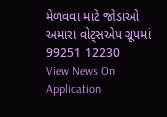મેળવવા માટે જોડાઓ અમારા વોટ્સએપ ગ્રૂપમાં 99251 12230
View News On Application